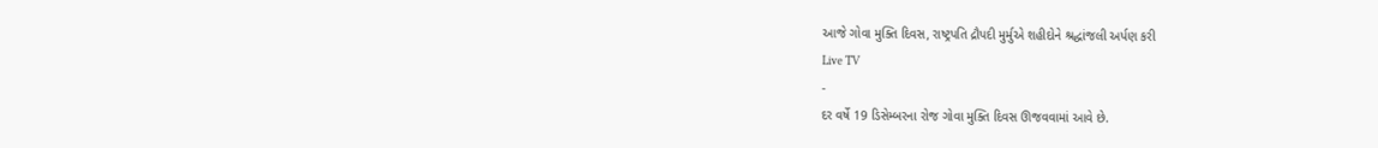આજે ગોવા મુક્તિ દિવસ, રાષ્ટ્રપતિ દ્રૌપદી મુર્મુએ શહીદોને શ્રદ્ધાંજલી અર્પણ કરી
Live TV
-
દર વર્ષે 19 ડિસેમ્બરના રોજ ગોવા મુક્તિ દિવસ ઊજવવામાં આવે છે.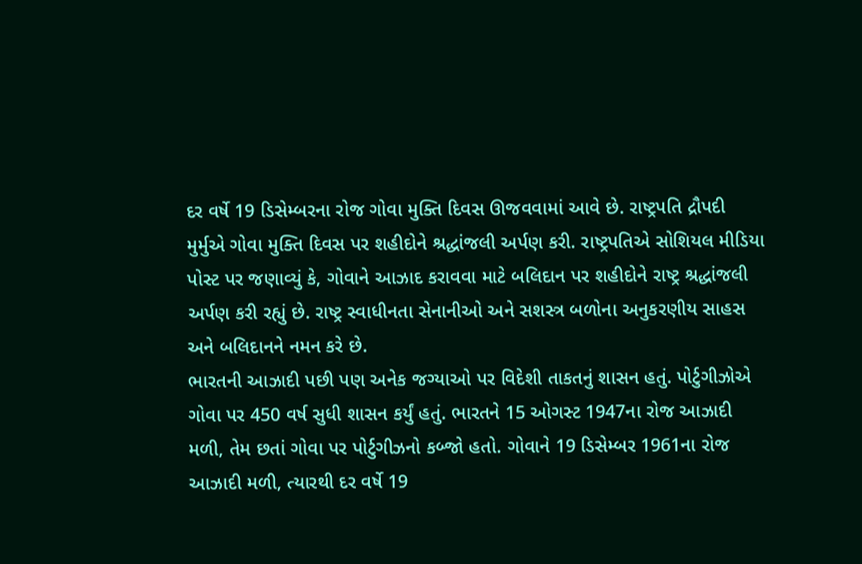દર વર્ષે 19 ડિસેમ્બરના રોજ ગોવા મુક્તિ દિવસ ઊજવવામાં આવે છે. રાષ્ટ્રપતિ દ્રૌપદી મુર્મુએ ગોવા મુક્તિ દિવસ પર શહીદોને શ્રદ્ધાંજલી અર્પણ કરી. રાષ્ટ્રપતિએ સોશિયલ મીડિયા પોસ્ટ પર જણાવ્યું કે, ગોવાને આઝાદ કરાવવા માટે બલિદાન પર શહીદોને રાષ્ટ્ર શ્રદ્ધાંજલી અર્પણ કરી રહ્યું છે. રાષ્ટ્ર સ્વાધીનતા સેનાનીઓ અને સશસ્ત્ર બળોના અનુકરણીય સાહસ અને બલિદાનને નમન કરે છે.
ભારતની આઝાદી પછી પણ અનેક જગ્યાઓ પર વિદેશી તાકતનું શાસન હતું. પોર્ટુગીઝોએ ગોવા પર 450 વર્ષ સુધી શાસન કર્યું હતું. ભારતને 15 ઓગસ્ટ 1947ના રોજ આઝાદી મળી, તેમ છતાં ગોવા પર પોર્ટુગીઝનો કબ્જો હતો. ગોવાને 19 ડિસેમ્બર 1961ના રોજ આઝાદી મળી, ત્યારથી દર વર્ષે 19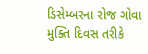ડિસેમ્બરના રોજ ગોવા મુક્તિ દિવસ તરીકે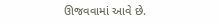ઊજવવામાં આવે છે.